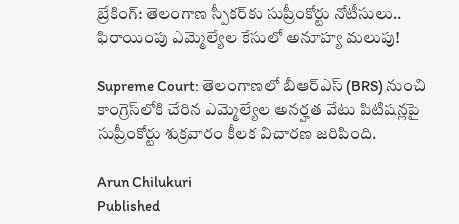బ్రేకింగ్: తెలంగాణ స్పీకర్‌కు సుప్రీంకోర్టు నోటీసులు.. ఫిరాయింపు ఎమ్మెల్యేల కేసులో అనూహ్య మలుపు!

Supreme Court: తెలంగాణలో బీఆర్‌ఎస్‌ (BRS) నుంచి కాంగ్రెస్‌లోకి చేరిన ఎమ్మెల్యేల అనర్హత వేటు పిటిషన్లపై సుప్రీంకోర్టు శుక్రవారం కీలక విచారణ జరిపింది.

Arun Chilukuri
Published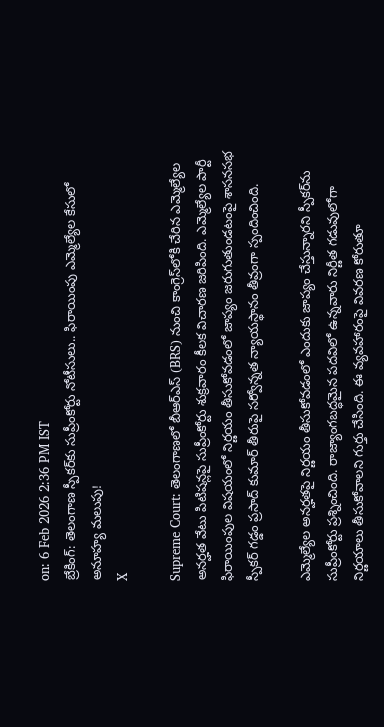on: 6 Feb 2026 2:36 PM IST
బ్రేకింగ్: తెలంగాణ స్పీకర్‌కు సుప్రీంకోర్టు నోటీసులు.. ఫిరాయింపు ఎమ్మెల్యేల కేసులో అనూహ్య మలుపు!
X

Supreme Court: తెలంగాణలో బీఆర్‌ఎస్‌ (BRS) నుంచి కాంగ్రెస్‌లోకి చేరిన ఎమ్మెల్యేల అనర్హత వేటు పిటిషన్లపై సుప్రీంకోర్టు శుక్రవారం కీలక విచారణ జరిపింది. ఎమ్మెల్యేల పార్టీ ఫిరాయింపుల విషయంలో నిర్ణయం తీసుకోవడంలో జాప్యం జరుగుతుండటంపై శాసనసభ స్పీకర్ గడ్డం ప్రసాద్ కుమార్ తీరుపై సర్వోన్నత న్యాయస్థానం తీవ్రంగా స్పందించింది.

ఎమ్మెల్యేల అనర్హతపై నిర్ణయం తీసుకోవడంలో ఎందుకు జాప్యం చేస్తున్నారని స్పీకర్‌ను సుప్రీంకోర్టు ప్రశ్నించింది. రాజ్యాంగబద్ధమైన పదవిలో ఉన్నవారు నిర్ణీత గడువులోగా నిర్ణయాలు తీసుకోవాలని గుర్తు చేసింది. ఈ వ్యవహారంపై వివరణ కోరుతూ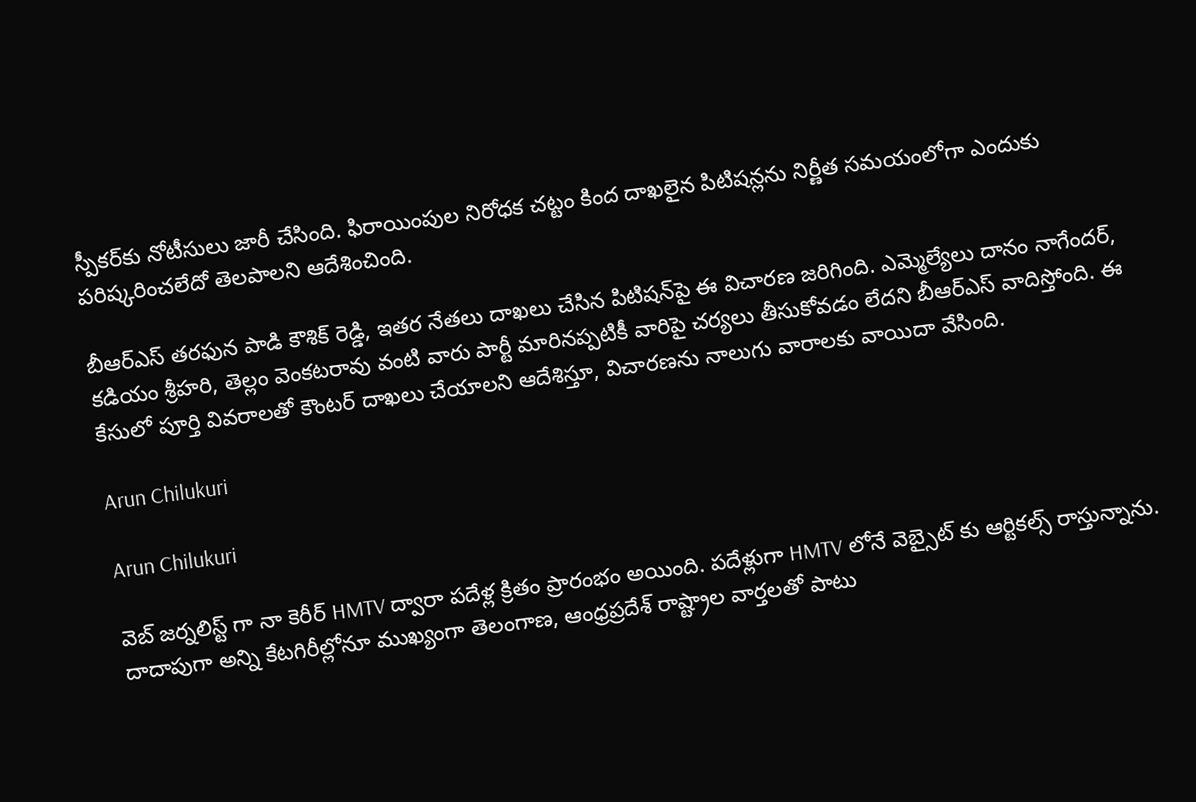స్పీకర్‌కు నోటీసులు జారీ చేసింది. ఫిరాయింపుల నిరోధక చట్టం కింద దాఖలైన పిటిషన్లను నిర్ణీత సమయంలోగా ఎందుకు పరిష్కరించలేదో తెలపాలని ఆదేశించింది.

బీఆర్‌ఎస్‌ తరఫున పాడి కౌశిక్ రెడ్డి, ఇతర నేతలు దాఖలు చేసిన పిటిషన్‌పై ఈ విచారణ జరిగింది. ఎమ్మెల్యేలు దానం నాగేందర్, కడియం శ్రీహరి, తెల్లం వెంకటరావు వంటి వారు పార్టీ మారినప్పటికీ వారిపై చర్యలు తీసుకోవడం లేదని బీఆర్‌ఎస్ వాదిస్తోంది. ఈ కేసులో పూర్తి వివరాలతో కౌంటర్ దాఖలు చేయాలని ఆదేశిస్తూ, విచారణను నాలుగు వారాలకు వాయిదా వేసింది.

Arun Chilukuri

Arun Chilukuri

వెబ్ జర్నలిస్ట్ గా నా కెరీర్ HMTV ద్వారా పదేళ్ల క్రితం ప్రారంభం అయింది. పదేళ్లుగా HMTV లోనే వెబ్సైట్ కు ఆర్టికల్స్ రాస్తున్నాను. దాదాపుగా అన్ని కేటగిరీల్లోనూ ముఖ్యంగా తెలంగాణ, ఆంధ్రప్రదేశ్ రాష్ట్రాల వార్తలతో పాటు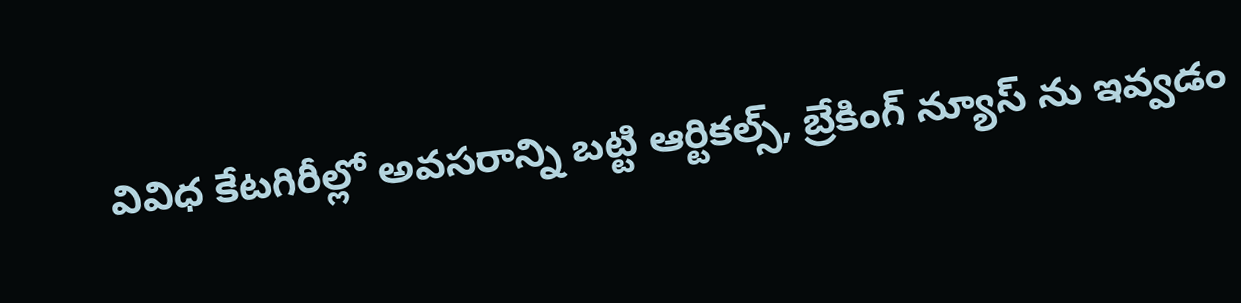వివిధ కేటగిరీల్లో అవసరాన్ని బట్టి ఆర్టికల్స్, బ్రేకింగ్ న్యూస్ ను ఇవ్వడం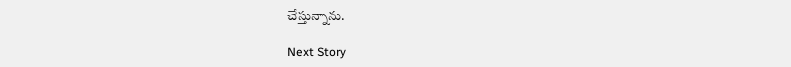చేస్తున్నాను.

Next Story